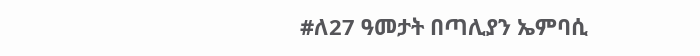#ለ27 ዓመታት በጣሊያን ኤምባሲ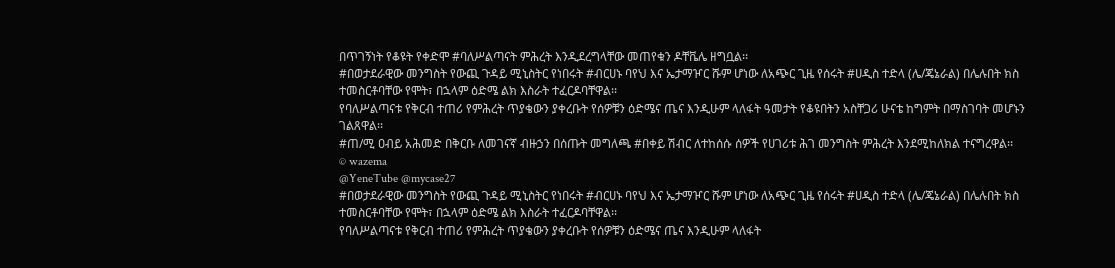በጥገኝነት የቆዩት የቀድሞ #ባለሥልጣናት ምሕረት እንዲደረግላቸው መጠየቁን ዶቸቬሌ ዘግቧል፡፡
#በወታደራዊው መንግስት የውጪ ጉዳይ ሚኒስትር የነበሩት #ብርሀኑ ባየህ እና ኤታማዦር ሹም ሆነው ለአጭር ጊዜ የሰሩት #ሀዲስ ተድላ (ሌ/ጄኔራል) በሌሉበት ክስ ተመስርቶባቸው የሞት፣ በኋላም ዕድሜ ልክ እስራት ተፈርዶባቸዋል፡፡
የባለሥልጣናቱ የቅርብ ተጠሪ የምሕረት ጥያቄውን ያቀረቡት የሰዎቹን ዕድሜና ጤና እንዲሁም ላለፋት ዓመታት የቆዩበትን አስቸጋሪ ሁናቴ ከግምት በማስገባት መሆኑን ገልጸዋል፡፡
#ጠ/ሚ ዐብይ አሕመድ በቅርቡ ለመገናኛ ብዙኃን በሰጡት መግለጫ #በቀይ ሽብር ለተከሰሱ ሰዎች የሀገሪቱ ሕገ መንግስት ምሕረት እንደሚከለክል ተናግረዋል፡፡
© wazema
@YeneTube @mycase27
#በወታደራዊው መንግስት የውጪ ጉዳይ ሚኒስትር የነበሩት #ብርሀኑ ባየህ እና ኤታማዦር ሹም ሆነው ለአጭር ጊዜ የሰሩት #ሀዲስ ተድላ (ሌ/ጄኔራል) በሌሉበት ክስ ተመስርቶባቸው የሞት፣ በኋላም ዕድሜ ልክ እስራት ተፈርዶባቸዋል፡፡
የባለሥልጣናቱ የቅርብ ተጠሪ የምሕረት ጥያቄውን ያቀረቡት የሰዎቹን ዕድሜና ጤና እንዲሁም ላለፋት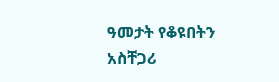ዓመታት የቆዩበትን አስቸጋሪ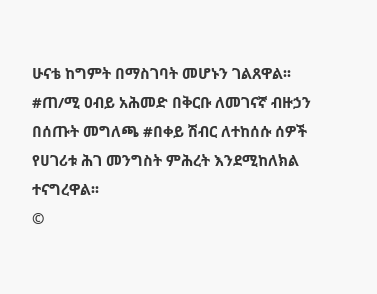ሁናቴ ከግምት በማስገባት መሆኑን ገልጸዋል፡፡
#ጠ/ሚ ዐብይ አሕመድ በቅርቡ ለመገናኛ ብዙኃን በሰጡት መግለጫ #በቀይ ሽብር ለተከሰሱ ሰዎች የሀገሪቱ ሕገ መንግስት ምሕረት እንደሚከለክል ተናግረዋል፡፡
©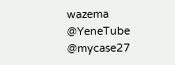wazema
@YeneTube @mycase27